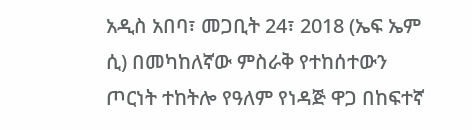አዲስ አበባ፣ መጋቢት 24፣ 2018 (ኤፍ ኤም ሲ) በመካከለኛው ምስራቅ የተከሰተውን ጦርነት ተከትሎ የዓለም የነዳጅ ዋጋ በከፍተኛ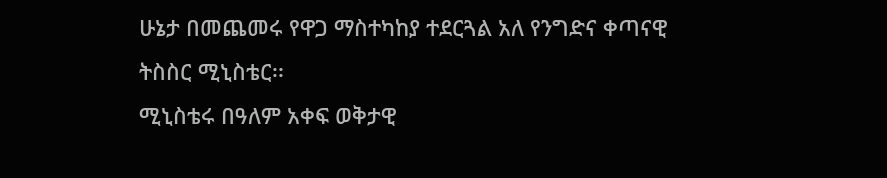ሁኔታ በመጨመሩ የዋጋ ማስተካከያ ተደርጓል አለ የንግድና ቀጣናዊ ትስስር ሚኒስቴር፡፡
ሚኒስቴሩ በዓለም አቀፍ ወቅታዊ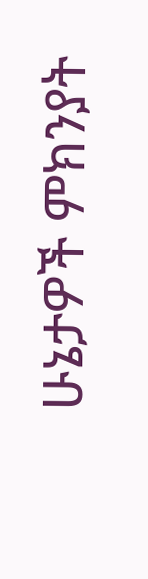ሁኔታዎች ምክንያት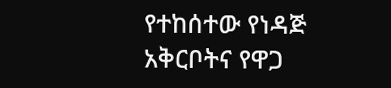የተከሰተው የነዳጅ አቅርቦትና የዋጋ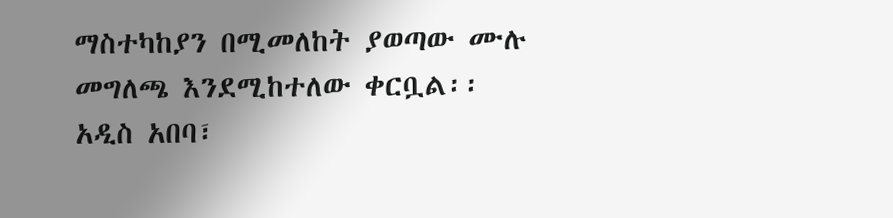ማስተካከያን በሚመለከት ያወጣው ሙሉ መግለጫ እንደሚከተለው ቀርቧል፡፡
አዲስ አበባ፣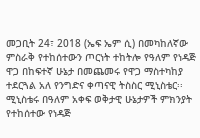መጋቢት 24፣ 2018 (ኤፍ ኤም ሲ) በመካከለኛው ምስራቅ የተከሰተውን ጦርነት ተከትሎ የዓለም የነዳጅ ዋጋ በከፍተኛ ሁኔታ በመጨመሩ የዋጋ ማስተካከያ ተደርጓል አለ የንግድና ቀጣናዊ ትስስር ሚኒስቴር፡፡
ሚኒስቴሩ በዓለም አቀፍ ወቅታዊ ሁኔታዎች ምክንያት የተከሰተው የነዳጅ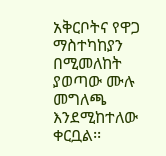አቅርቦትና የዋጋ ማስተካከያን በሚመለከት ያወጣው ሙሉ መግለጫ እንደሚከተለው ቀርቧል፡፡